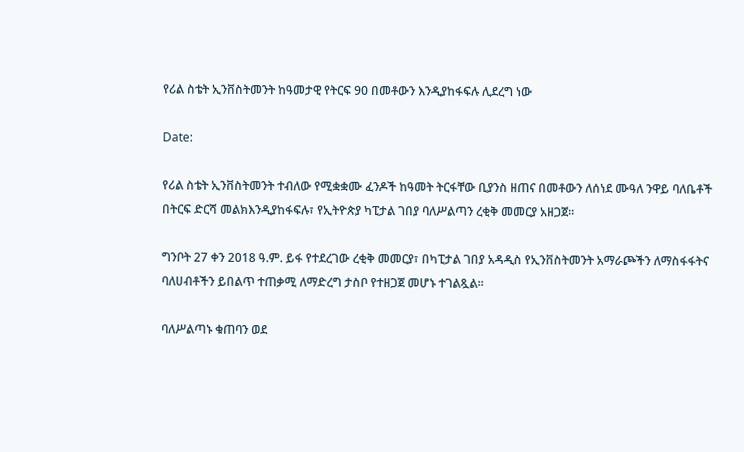የሪል ስቴት ኢንቨስትመንት ከዓመታዊ የትርፍ 90 በመቶውን እንዲያከፋፍሉ ሊደረግ ነው

Date:

የሪል ስቴት ኢንቨስትመንት ተብለው የሚቋቋሙ ፈንዶች ከዓመት ትርፋቸው ቢያንስ ዘጠና በመቶውን ለሰነደ ሙዓለ ንዋይ ባለቤቶች በትርፍ ድርሻ መልክእንዲያከፋፍሉ፣ የኢትዮጵያ ካፒታል ገበያ ባለሥልጣን ረቂቅ መመርያ አዘጋጀ፡፡

ግንቦት 27 ቀን 2018 ዓ.ም. ይፋ የተደረገው ረቂቅ መመርያ፣ በካፒታል ገበያ አዳዲስ የኢንቨስትመንት አማራጮችን ለማስፋፋትና ባለሀብቶችን ይበልጥ ተጠቃሚ ለማድረግ ታስቦ የተዘጋጀ መሆኑ ተገልጿል።

ባለሥልጣኑ ቁጠባን ወደ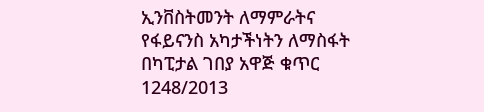ኢንቨስትመንት ለማምራትና የፋይናንስ አካታችነትን ለማስፋት በካፒታል ገበያ አዋጅ ቁጥር 1248/2013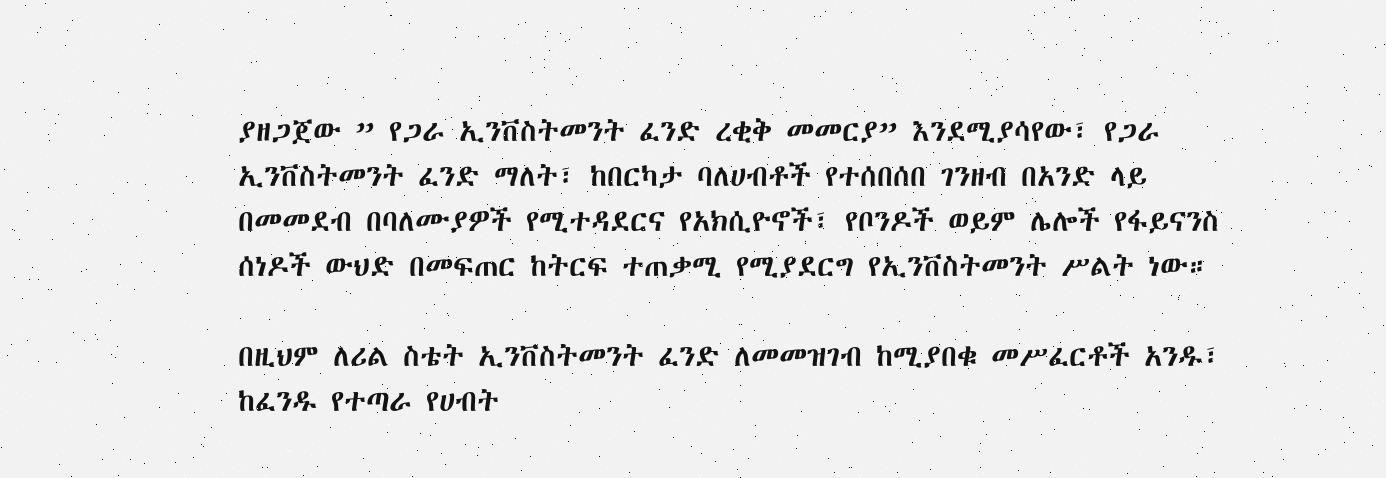ያዘጋጀው ” የጋራ ኢንቨስትመንት ፈንድ ረቂቅ መመርያ” እንደሚያሳየው፣ የጋራ ኢንቨስትመንት ፈንድ ማለት፣ ከበርካታ ባለሀብቶች የተሰበሰበ ገንዘብ በአንድ ላይ በመመደብ በባለሙያዎች የሚተዳደርና የአክሲዮኖች፣ የቦንዶች ወይም ሌሎች የፋይናንስ ሰነዶች ውህድ በመፍጠር ከትርፍ ተጠቃሚ የሚያደርግ የኢንቨስትመንት ሥልት ነው።

በዚህም ለሪል ስቴት ኢንቨስትመንት ፈንድ ለመመዝገብ ከሚያበቁ መሥፈርቶች አንዱ፣ ከፈንዱ የተጣራ የሀብት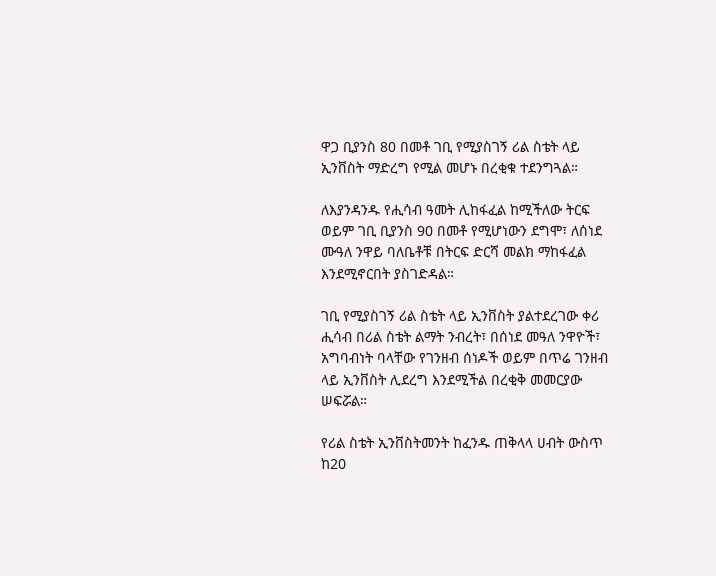ዋጋ ቢያንስ 80 በመቶ ገቢ የሚያስገኝ ሪል ስቴት ላይ ኢንቨስት ማድረግ የሚል መሆኑ በረቂቁ ተደንግጓል።

ለእያንዳንዱ የሒሳብ ዓመት ሊከፋፈል ከሚችለው ትርፍ ወይም ገቢ ቢያንስ 90 በመቶ የሚሆነውን ደግሞ፣ ለሰነደ ሙዓለ ንዋይ ባለቤቶቹ በትርፍ ድርሻ መልክ ማከፋፈል እንደሚኖርበት ያስገድዳል።

ገቢ የሚያስገኝ ሪል ስቴት ላይ ኢንቨስት ያልተደረገው ቀሪ ሒሳብ በሪል ስቴት ልማት ንብረት፣ በሰነደ መዓለ ንዋዮች፣ አግባብነት ባላቸው የገንዘብ ሰነዶች ወይም በጥሬ ገንዘብ ላይ ኢንቨስት ሊደረግ እንደሚችል በረቂቅ መመርያው ሠፍሯል።

የሪል ስቴት ኢንቨስትመንት ከፈንዱ ጠቅላላ ሀብት ውስጥ ከ20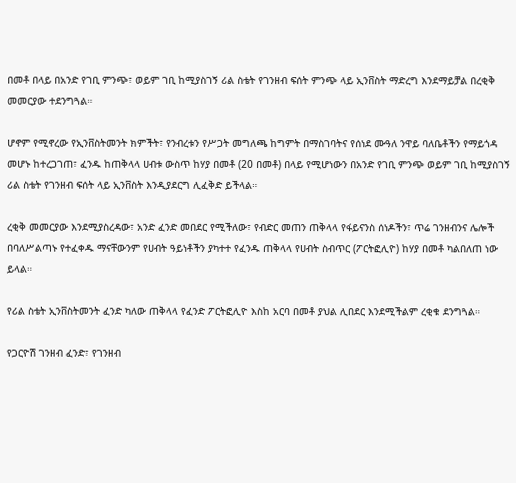በመቶ በላይ በአንድ የገቢ ምንጭ፣ ወይም ገቢ ከሚያስገኝ ሪል ስቴት የገንዘብ ፍሰት ምንጭ ላይ ኢንቨስት ማድረግ እንደማይቻል በረቂቅ መመርያው ተደንግጓል።

ሆኖም የሚኖረው የኢንቨስትመንት ክምችት፣ የንብረቱን የሥጋት መግለጫ ከግምት በማስገባትና የሰነደ ሙዓለ ንዋይ ባለቤቶችን የማይጎዳ መሆኑ ከተረጋገጠ፣ ፈንዱ ከጠቅላላ ሀብቱ ውስጥ ከሃያ በመቶ (20 በመቶ) በላይ የሚሆነውን በአንድ የገቢ ምንጭ ወይም ገቢ ከሚያስገኝ ሪል ስቴት የገንዘብ ፍሰት ላይ ኢንቨስት እንዲያደርግ ሊፈቅድ ይችላል።

ረቂቅ መመርያው እንደሚያስረዳው፣ አንድ ፈንድ መበደር የሚችለው፣ የብድር መጠን ጠቅላላ የፋይናንስ ሰነዶችን፣ ጥሬ ገንዘብንና ሌሎች በባለሥልጣኑ የተፈቀዱ ማናቸውንም የሀብት ዓይነቶችን ያካተተ የፈንዱ ጠቅላላ የሀብት ስብጥር (ፖርትፎሊዮ) ከሃያ በመቶ ካልበለጠ ነው ይላል።

የሪል ስቴት ኢንቨስትመንት ፈንድ ካለው ጠቅላላ የፈንድ ፖርትፎሊዮ እስከ አርባ በመቶ ያህል ሊበደር እንደሚችልም ረቂቁ ደንግጓል።

የጋርዮሽ ገንዘብ ፈንድ፣ የገንዘብ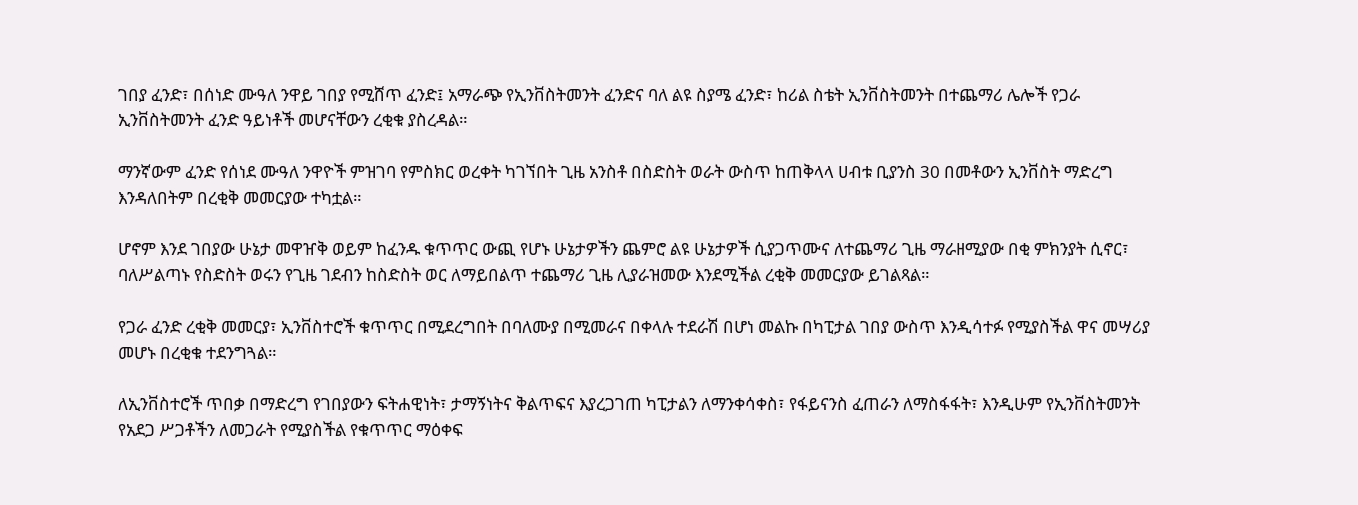ገበያ ፈንድ፣ በሰነድ ሙዓለ ንዋይ ገበያ የሚሸጥ ፈንድ፤ አማራጭ የኢንቨስትመንት ፈንድና ባለ ልዩ ስያሜ ፈንድ፣ ከሪል ስቴት ኢንቨስትመንት በተጨማሪ ሌሎች የጋራ ኢንቨስትመንት ፈንድ ዓይነቶች መሆናቸውን ረቂቁ ያስረዳል።

ማንኛውም ፈንድ የሰነደ ሙዓለ ንዋዮች ምዝገባ የምስክር ወረቀት ካገኘበት ጊዜ አንስቶ በስድስት ወራት ውስጥ ከጠቅላላ ሀብቱ ቢያንስ 30 በመቶውን ኢንቨስት ማድረግ እንዳለበትም በረቂቅ መመርያው ተካቷል።

ሆኖም እንደ ገበያው ሁኔታ መዋዠቅ ወይም ከፈንዱ ቁጥጥር ውጪ የሆኑ ሁኔታዎችን ጨምሮ ልዩ ሁኔታዎች ሲያጋጥሙና ለተጨማሪ ጊዜ ማራዘሚያው በቂ ምክንያት ሲኖር፣ ባለሥልጣኑ የስድስት ወሩን የጊዜ ገደብን ከስድስት ወር ለማይበልጥ ተጨማሪ ጊዜ ሊያራዝመው እንደሚችል ረቂቅ መመርያው ይገልጻል።

የጋራ ፈንድ ረቂቅ መመርያ፣ ኢንቨስተሮች ቁጥጥር በሚደረግበት በባለሙያ በሚመራና በቀላሉ ተደራሽ በሆነ መልኩ በካፒታል ገበያ ውስጥ እንዲሳተፉ የሚያስችል ዋና መሣሪያ መሆኑ በረቂቁ ተደንግጓል።

ለኢንቨስተሮች ጥበቃ በማድረግ የገበያውን ፍትሐዊነት፣ ታማኝነትና ቅልጥፍና እያረጋገጠ ካፒታልን ለማንቀሳቀስ፣ የፋይናንስ ፈጠራን ለማስፋፋት፣ እንዲሁም የኢንቨስትመንት የአደጋ ሥጋቶችን ለመጋራት የሚያስችል የቁጥጥር ማዕቀፍ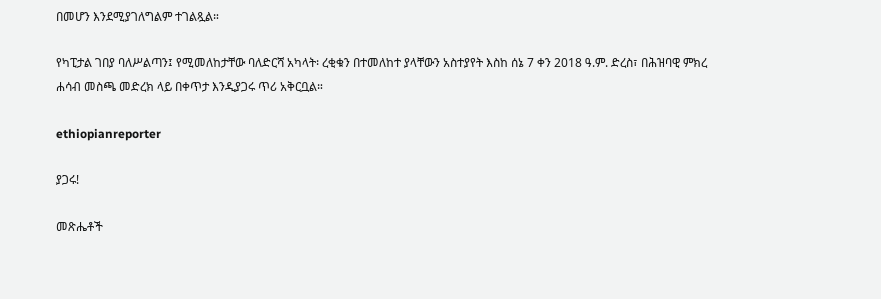በመሆን እንደሚያገለግልም ተገልጿል።

የካፒታል ገበያ ባለሥልጣን፤ የሚመለከታቸው ባለድርሻ አካላት፡ ረቂቁን በተመለከተ ያላቸውን አስተያየት እስከ ሰኔ 7 ቀን 2018 ዓ.ም. ድረስ፣ በሕዝባዊ ምክረ ሐሳብ መስጫ መድረክ ላይ በቀጥታ እንዲያጋሩ ጥሪ አቅርቧል።

ethiopianreporter

ያጋሩ!

መጽሔቶች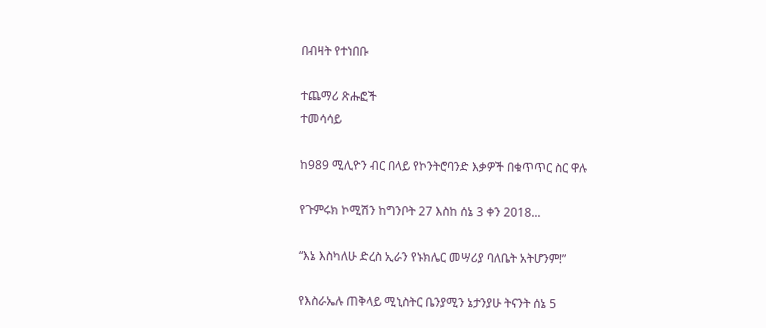በብዛት የተነበቡ

ተጨማሪ ጽሑፎች
ተመሳሳይ

ከ989 ሚሊዮን ብር በላይ የኮንትሮባንድ እቃዎች በቁጥጥር ስር ዋሉ

የጉምሩክ ኮሚሽን ከግንቦት 27 እስከ ሰኔ 3 ቀን 2018...

“እኔ እስካለሁ ድረስ ኢራን የኑክሌር መሣሪያ ባለቤት አትሆንም!”

የእስራኤሉ ጠቅላይ ሚኒስትር ቤንያሚን ኔታንያሁ ትናንት ሰኔ 5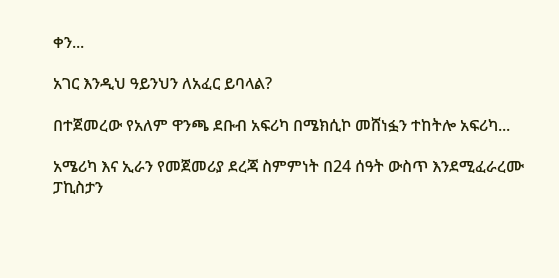ቀን...

አገር እንዲህ ዓይንህን ለአፈር ይባላል?

በተጀመረው የአለም ዋንጫ ደቡብ አፍሪካ በሜክሲኮ መሸነፏን ተከትሎ አፍሪካ...

አሜሪካ እና ኢራን የመጀመሪያ ደረጃ ስምምነት በ24 ሰዓት ውስጥ እንደሚፈራረሙ ፓኪስታን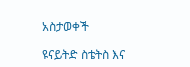አስታወቀች

ዩናይትድ ስቴትስ እና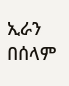ኢራን በሰላም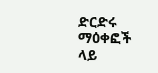ድርድሩ ማዕቀፎች ላይ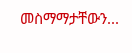መስማማታቸውን...